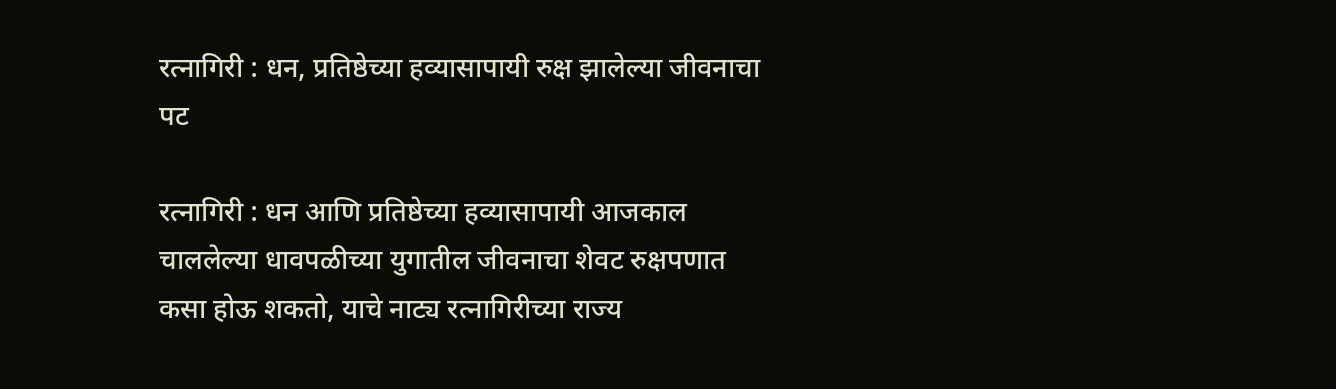रत्नागिरी : धन, प्रतिष्ठेच्या हव्यासापायी रुक्ष झालेल्या जीवनाचा पट

रत्नागिरी : धन आणि प्रतिष्ठेच्या हव्यासापायी आजकाल चाललेल्या धावपळीच्या युगातील जीवनाचा शेवट रुक्षपणात कसा होऊ शकतो, याचे नाट्य रत्नागिरीच्या राज्य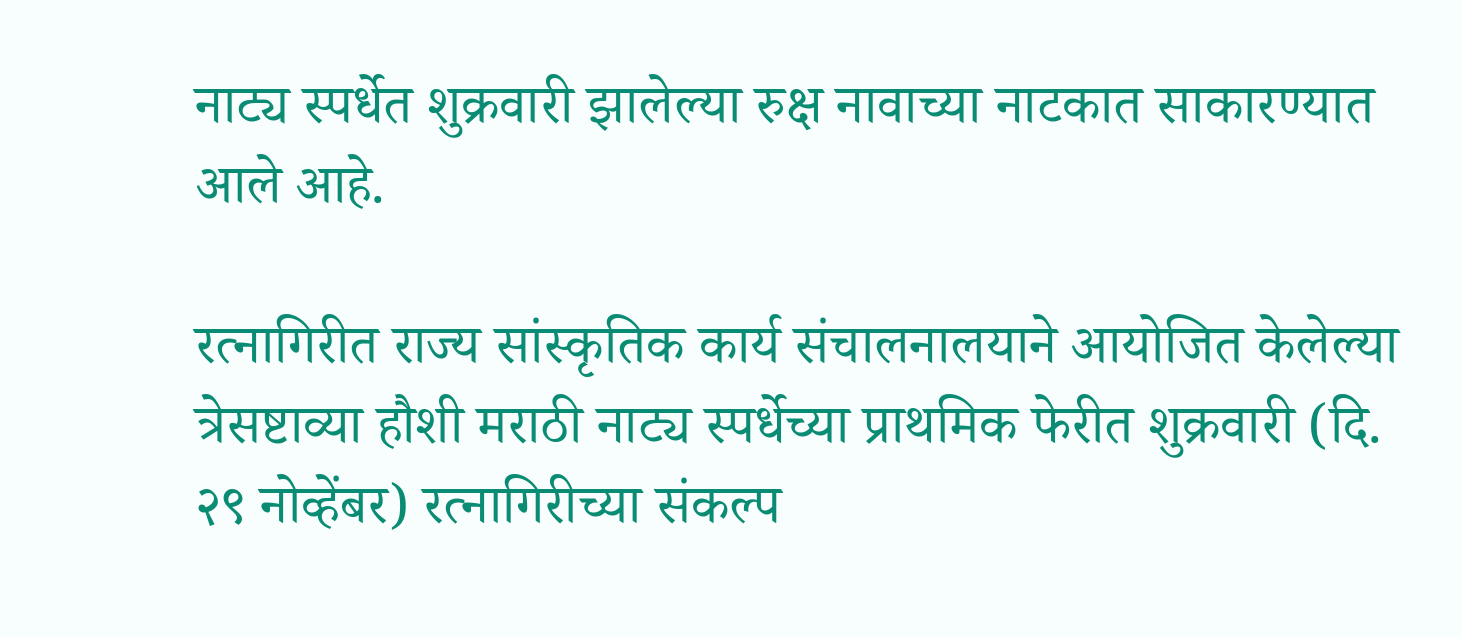नाट्य स्पर्धेत शुक्रवारी झालेल्या रुक्ष नावाच्या नाटकात साकारण्यात आले आहे.

रत्नागिरीत राज्य सांस्कृतिक कार्य संचालनालयाने आयोजित केलेल्या त्रेसष्टाव्या हौशी मराठी नाट्य स्पर्धेच्या प्राथमिक फेरीत शुक्रवारी (दि. २९ नोव्हेंबर) रत्नागिरीच्या संकल्प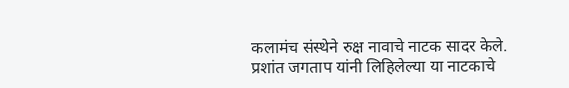कलामंच संस्थेने रुक्ष नावाचे नाटक सादर केले. प्रशांत जगताप यांनी लिहिलेल्या या नाटकाचे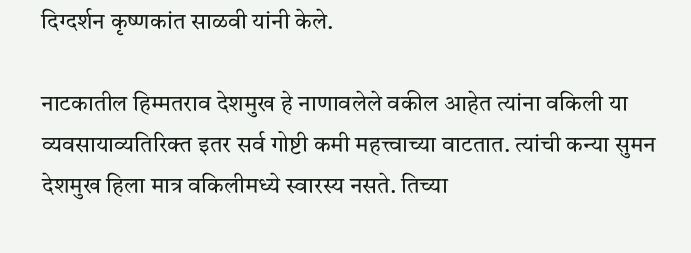दिग्दर्शन कृष्णकांत साळवी यांनी केले.

नाटकातील हिम्मतराव देशमुख हे नाणावलेले वकील आहेत त्यांना वकिली या व्यवसायाव्यतिरिक्त इतर सर्व गोष्टी कमी महत्त्वाच्या वाटतात. त्यांची कन्या सुमन देशमुख हिला मात्र वकिलीमध्ये स्वारस्य नसते. तिच्या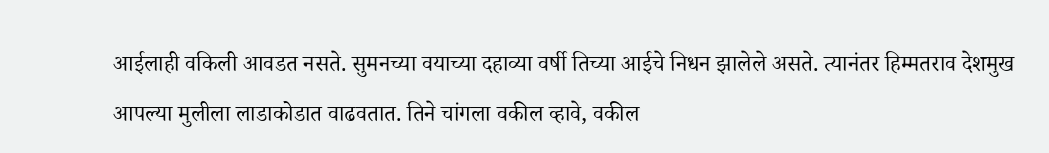आईलाही वकिली आवडत नसते. सुमनच्या वयाच्या दहाव्या वर्षी तिच्या आईचे निधन झालेले असते. त्यानंतर हिम्मतराव देशमुख आपल्या मुलीला लाडाकोडात वाढवतात. तिने चांगला वकील व्हावे, वकील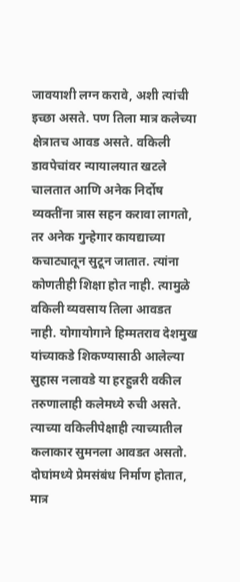जावयाशी लग्न करावे, अशी त्यांची इच्छा असते. पण तिला मात्र कलेच्या क्षेत्रातच आवड असते. वकिली डावपेचांवर न्यायालयात खटले चालतात आणि अनेक निर्दोष व्यक्तींना त्रास सहन करावा लागतो, तर अनेक गुन्हेगार कायद्याच्या कचाट्यातून सुटून जातात. त्यांना कोणतीही शिक्षा होत नाही. त्यामुळे वकिली व्यवसाय तिला आवडत नाही. योगायोगाने हिम्मतराव देशमुख यांच्याकडे शिकण्यासाठी आलेल्या सुहास नलावडे या हरहुन्नरी वकील तरुणालाही कलेमध्ये रुची असते. त्याच्या वकिलीपेक्षाही त्याच्यातील कलाकार सुमनला आवडत असतो. दोघांमध्ये प्रेमसंबंध निर्माण होतात, मात्र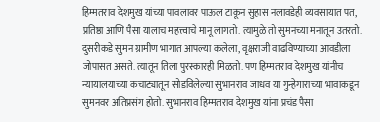हिम्मतराव देशमुख यांच्या पावलावर पाऊल टाकून सुहास नलावडेही व्यवसायात पत, प्रतिष्ठा आणि पैसा यालाच महत्त्वाचे मानू लागतो. त्यामुळे तो सुमनच्या मनातून उतरतो. दुसरीकडे सुमन ग्रामीण भागात आपल्या कलेला, वृक्षराजी वाढविण्याच्या आवडीला जोपासत असते. त्यातून तिला पुरस्कारही मिळतो. पण हिम्मतराव देशमुख यांनीच न्यायालयाच्या कचाट्यातून सोडविलेल्या सुभानराव जाधव या गुन्हेगाराच्या भावाकडून सुमनवर अतिप्रसंग होतो. सुभानराव हिम्मतराव देशमुख यांना प्रचंड पैसा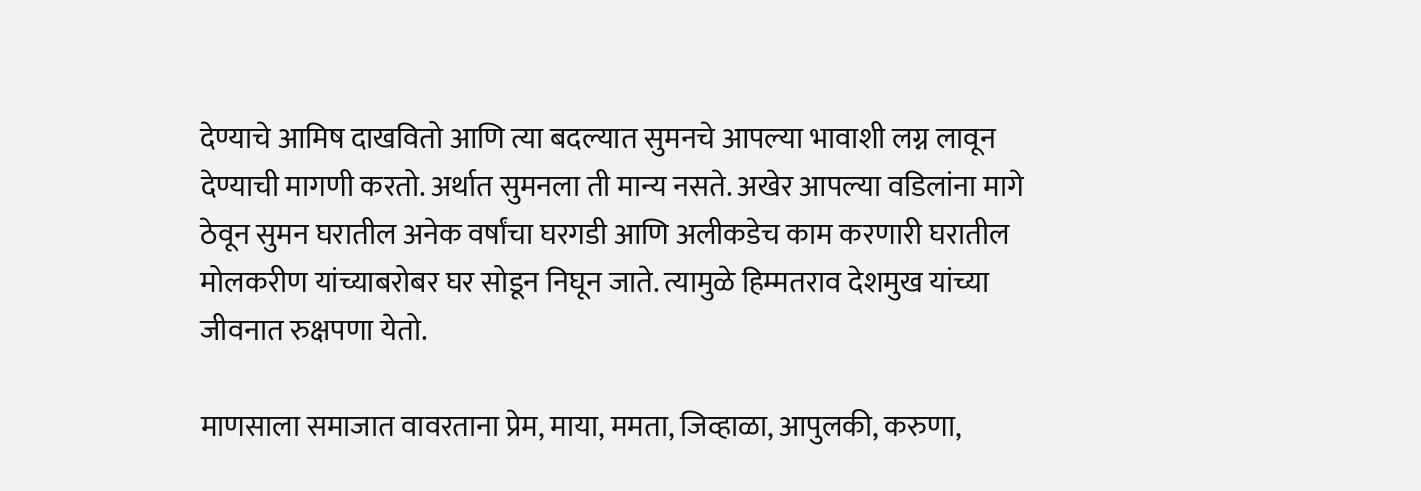देण्याचे आमिष दाखवितो आणि त्या बदल्यात सुमनचे आपल्या भावाशी लग्न लावून देण्याची मागणी करतो. अर्थात सुमनला ती मान्य नसते. अखेर आपल्या वडिलांना मागे ठेवून सुमन घरातील अनेक वर्षांचा घरगडी आणि अलीकडेच काम करणारी घरातील मोलकरीण यांच्याबरोबर घर सोडून निघून जाते. त्यामुळे हिम्मतराव देशमुख यांच्या जीवनात रुक्षपणा येतो.

माणसाला समाजात वावरताना प्रेम, माया, ममता, जिव्हाळा, आपुलकी, करुणा,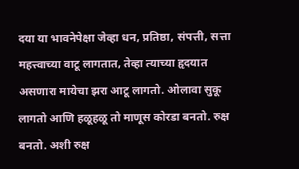दया या भावनेपेक्षा जेव्हा धन, प्रतिष्ठा, संपत्ती, सत्ता महत्त्वाच्या वाटू लागतात, तेव्हा त्याच्या हृदयात असणारा मायेचा झरा आटू लागतो. ओलावा सुकू लागतो आणि हळूहळू तो माणूस कोरडा बनतो. रुक्ष बनतो. अशी रुक्ष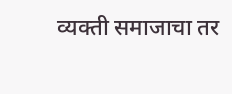व्यक्ती समाजाचा तर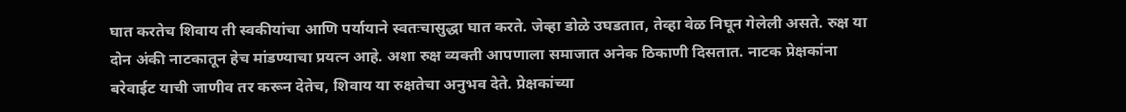घात करतेच शिवाय ती स्वकीयांचा आणि पर्यायाने स्वतःचासुद्धा घात करते. जेव्हा डोळे उघडतात, तेव्हा वेळ निघून गेलेली असते. रुक्ष या दोन अंकी नाटकातून हेच मांडण्याचा प्रयत्न आहे. अशा रुक्ष व्यक्ती आपणाला समाजात अनेक ठिकाणी दिसतात. नाटक प्रेक्षकांना बरेवाईट याची जाणीव तर करून देतेच, शिवाय या रुक्षतेचा अनुभव देते. प्रेक्षकांच्या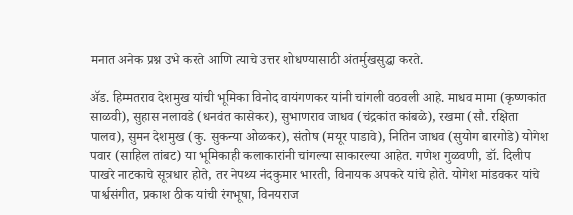मनात अनेक प्रश्न उभे करते आणि त्याचे उत्तर शोधण्यासाठी अंतर्मुखसुद्धा करते.

ॲड. हिम्मतराव देशमुख यांची भूमिका विनोद वायंगणकर यांनी चांगली वठवली आहे. माधव मामा (कृष्णकांत साळवी), सुहास नलावडे (धनवंत कासेकर), सुभाणराव जाधव (चंद्रकांत कांबळे), रखमा (सौ. रक्षिता पालव), सुमन देशमुख (कु. सुकन्या ओळकर), संतोष (मयूर पाडावे), नितिन जाधव (सुयोग बारगोडे) योगेश पवार (साहिल तांबट) या भूमिकाही कलाकारांनी चांगल्या साकारल्या आहेत. गणेश गुळवणी, डॉ. दिलीप पाखरे नाटकाचे सूत्रधार होते, तर नेपथ्य नंदकुमार भारती, विनायक अपकरे यांचे होते. योगेश मांडवकर यांचे पार्श्वसंगीत, प्रकाश ठीक यांची रंगभूषा, विनयराज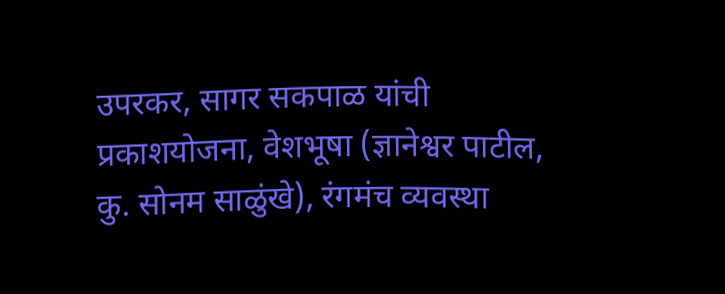उपरकर, सागर सकपाळ यांची प्रकाशयोजना, वेशभूषा (ज्ञानेश्वर पाटील, कु. सोनम साळुंखे), रंगमंच व्यवस्था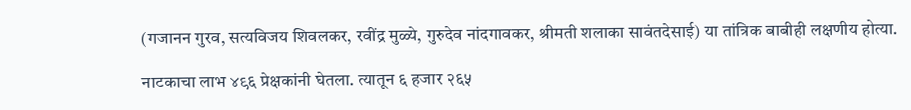(गजानन गुरव, सत्यविजय शिवलकर, रवींद्र मुळ्ये, गुरुदेव नांदगावकर, श्रीमती शलाका सावंतदेसाई) या तांत्रिक बाबीही लक्षणीय होत्या.

नाटकाचा लाभ ४९६ प्रेक्षकांनी घेतला. त्यातून ६ हजार २६५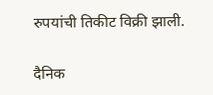रुपयांची तिकीट विक्री झाली.

दैनिक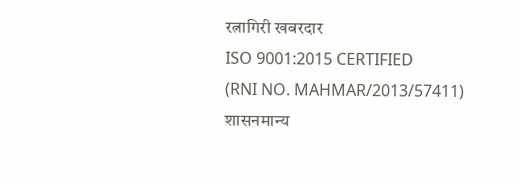रत्नागिरी खबरदार
ISO 9001:2015 CERTIFIED
(RNI NO. MAHMAR/2013/57411)
शासनमान्य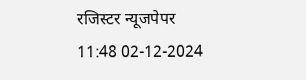रजिस्टर न्यूजपेपर
11:48 02-12-2024